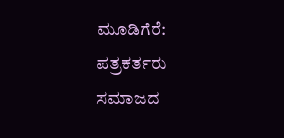ಮೂಡಿಗೆರೆ: ಪತ್ರಕರ್ತರು ಸಮಾಜದ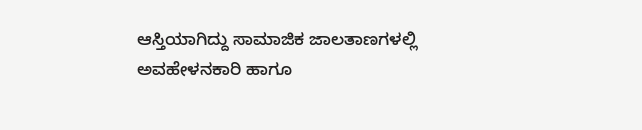ಆಸ್ತಿಯಾಗಿದ್ದು ಸಾಮಾಜಿಕ ಜಾಲತಾಣಗಳಲ್ಲಿ ಅವಹೇಳನಕಾರಿ ಹಾಗೂ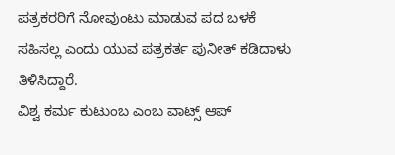ಪತ್ರಕರರಿಗೆ ನೋವುಂಟು ಮಾಡುವ ಪದ ಬಳಕೆ ಸಹಿಸಲ್ಲ ಎಂದು ಯುವ ಪತ್ರಕರ್ತ ಪುನೀತ್ ಕಡಿದಾಳು ತಿಳಿಸಿದ್ದಾರೆ.
ವಿಶ್ವ ಕರ್ಮ ಕುಟುಂಬ ಎಂಬ ವಾಟ್ಸ್ ಆಪ್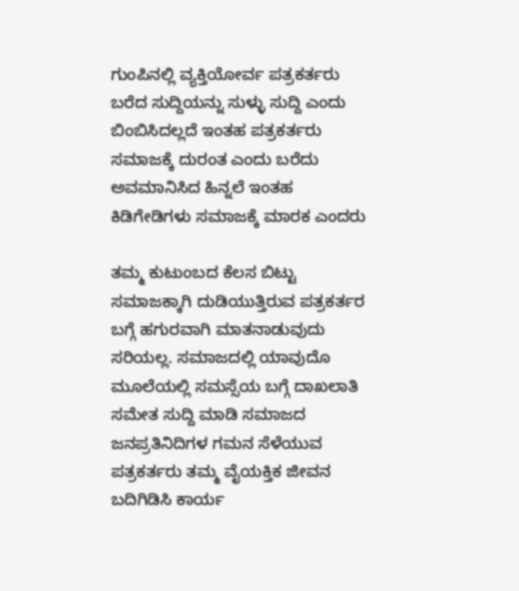ಗುಂಪಿನಲ್ಲಿ ವ್ಯಕ್ತಿಯೋರ್ವ ಪತ್ರಕರ್ತರು ಬರೆದ ಸುದ್ದಿಯನ್ನು ಸುಳ್ಳು ಸುದ್ದಿ ಎಂದು ಬಿಂಬಿಸಿದಲ್ಲದೆ ಇಂತಹ ಪತ್ರಕರ್ತರು ಸಮಾಜಕ್ಕೆ ದುರಂತ ಎಂದು ಬರೆದು ಅವಮಾನಿಸಿದ ಹಿನ್ನಲೆ ಇಂತಹ ಕಿಡಿಗೇಡಿಗಳು ಸಮಾಜಕ್ಕೆ ಮಾರಕ ಎಂದರು

ತಮ್ಮ ಕುಟುಂಬದ ಕೆಲಸ ಬಿಟ್ಟು ಸಮಾಜಕ್ಕಾಗಿ ದುಡಿಯುತ್ತಿರುವ ಪತ್ರಕರ್ತರ ಬಗ್ಗೆ ಹಗುರವಾಗಿ ಮಾತನಾಡುವುದು ಸರಿಯಲ್ಲ. ಸಮಾಜದಲ್ಲಿ ಯಾವುದೊ ಮೂಲೆಯಲ್ಲಿ ಸಮಸ್ಸೆಯ ಬಗ್ಗೆ ದಾಖಲಾತಿ ಸಮೇತ ಸುದ್ದಿ ಮಾಡಿ ಸಮಾಜದ ಜನಪ್ರತಿನಿದಿಗಳ ಗಮನ ಸೆಳೆಯುವ ಪತ್ರಕರ್ತರು ತಮ್ಮ ವೈಯಕ್ತಿಕ ಜೀವನ ಬದಿಗಿಡಿಸಿ ಕಾರ್ಯ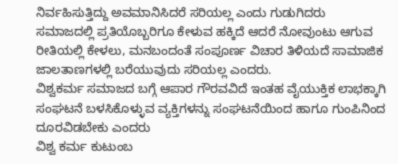ನಿರ್ವಹಿಸುತ್ತಿದ್ದು ಅವಮಾನಿಸಿದರೆ ಸರಿಯಲ್ಲ ಎಂದು ಗುಡುಗಿದರು
ಸಮಾಜದಲ್ಲಿ ಪ್ರತಿಯೊಬ್ಬರಿಗೂ ಕೇಳುವ ಹಕ್ಕಿದೆ ಆದರೆ ನೋವುಂಟು ಆಗುವ ರೀತಿಯಲ್ಲಿ ಕೇಳಲು, ಮನಬಂದಂತೆ ಸಂಪೂರ್ಣ ವಿಚಾರ ತಿಳಿಯದೆ ಸಾಮಾಜಿಕ ಜಾಲತಾಣಗಳಲ್ಲಿ ಬರೆಯುವುದು ಸರಿಯಲ್ಲ ಎಂದರು.
ವಿಶ್ವಕರ್ಮ ಸಮಾಜದ ಬಗ್ಗೆ ಆಪಾರ ಗೌರವವಿದೆ ಇಂತಹ ವೈಯುಕ್ತಿಕ ಲಾಭಕ್ಕಾಗಿ ಸಂಘಟನೆ ಬಳಸಿಕೊಳ್ಳುವ ವ್ಯಕ್ತಿಗಳನ್ನು ಸಂಘಟನೆಯಿಂದ ಹಾಗೂ ಗುಂಪಿನಿಂದ ದೂರವಿಡಬೇಕು ಎಂದರು
ವಿಶ್ವ ಕರ್ಮ ಕುಟುಂಬ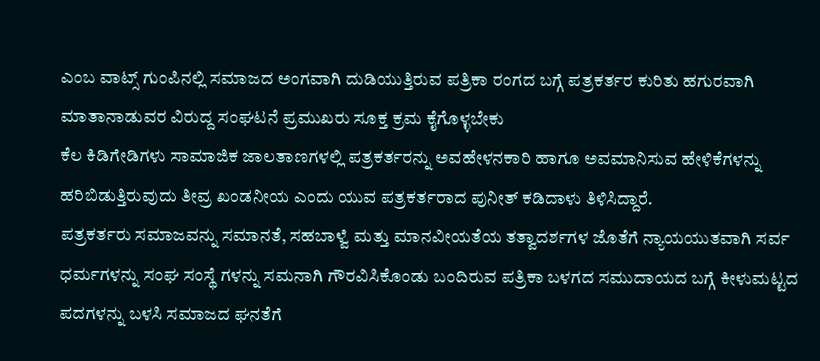ಎಂಬ ವಾಟ್ಸ್ ಗುಂಪಿನಲ್ಲಿ ಸಮಾಜದ ಅಂಗವಾಗಿ ದುಡಿಯುತ್ತಿರುವ ಪತ್ರಿಕಾ ರಂಗದ ಬಗ್ಗೆ ಪತ್ರಕರ್ತರ ಕುರಿತು ಹಗುರವಾಗಿ ಮಾತಾನಾಡುವರ ವಿರುದ್ದ ಸಂಘಟನೆ ಪ್ರಮುಖರು ಸೂಕ್ತ ಕ್ರಮ ಕೈಗೊಳ್ಳಬೇಕು
ಕೆಲ ಕಿಡಿಗೇಡಿಗಳು ಸಾಮಾಜಿಕ ಜಾಲತಾಣಗಳಲ್ಲಿ ಪತ್ರಕರ್ತರನ್ನು ಅವಹೇಳನಕಾರಿ ಹಾಗೂ ಅವಮಾನಿಸುವ ಹೇಳಿಕೆಗಳನ್ನು ಹರಿಬಿಡುತ್ತಿರುವುದು ತೀವ್ರ ಖಂಡನೀಯ ಎಂದು ಯುವ ಪತ್ರಕರ್ತರಾದ ಪುನೀತ್ ಕಡಿದಾಳು ತಿಳಿಸಿದ್ದಾರೆ.
ಪತ್ರಕರ್ತರು ಸಮಾಜವನ್ನು ಸಮಾನತೆ, ಸಹಬಾಳ್ವೆ ಮತ್ತು ಮಾನವೀಯತೆಯ ತತ್ವಾದರ್ಶಗಳ ಜೊತೆಗೆ ನ್ಯಾಯಯುತವಾಗಿ ಸರ್ವ ಧರ್ಮಗಳನ್ನು ಸಂಘ ಸಂಸ್ಥೆ ಗಳನ್ನು ಸಮನಾಗಿ ಗೌರವಿಸಿಕೊಂಡು ಬಂದಿರುವ ಪತ್ರಿಕಾ ಬಳಗದ ಸಮುದಾಯದ ಬಗ್ಗೆ ಕೀಳುಮಟ್ಟದ ಪದಗಳನ್ನು ಬಳಸಿ ಸಮಾಜದ ಘನತೆಗೆ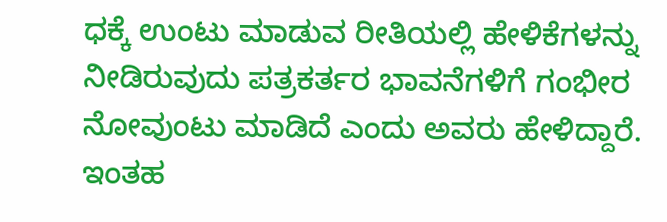ಧಕ್ಕೆ ಉಂಟು ಮಾಡುವ ರೀತಿಯಲ್ಲಿ ಹೇಳಿಕೆಗಳನ್ನು ನೀಡಿರುವುದು ಪತ್ರಕರ್ತರ ಭಾವನೆಗಳಿಗೆ ಗಂಭೀರ ನೋವುಂಟು ಮಾಡಿದೆ ಎಂದು ಅವರು ಹೇಳಿದ್ದಾರೆ.
ಇಂತಹ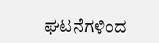ಘಟನೆಗಳಿಂದ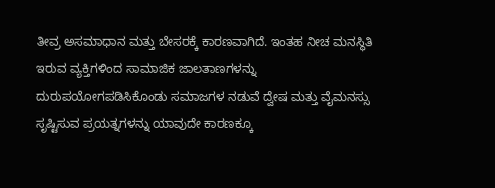ತೀವ್ರ ಅಸಮಾಧಾನ ಮತ್ತು ಬೇಸರಕ್ಕೆ ಕಾರಣವಾಗಿದೆ. ಇಂತಹ ನೀಚ ಮನಸ್ಥಿತಿ ಇರುವ ವ್ಯಕ್ತಿಗಳಿಂದ ಸಾಮಾಜಿಕ ಜಾಲತಾಣಗಳನ್ನು ದುರುಪಯೋಗಪಡಿಸಿಕೊಂಡು ಸಮಾಜಗಳ ನಡುವೆ ದ್ವೇಷ ಮತ್ತು ವೈಮನಸ್ಸು ಸೃಷ್ಟಿಸುವ ಪ್ರಯತ್ನಗಳನ್ನು ಯಾವುದೇ ಕಾರಣಕ್ಕೂ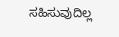ಸಹಿಸುವುದಿಲ್ಲ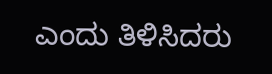ಎಂದು ತಿಳಿಸಿದರು